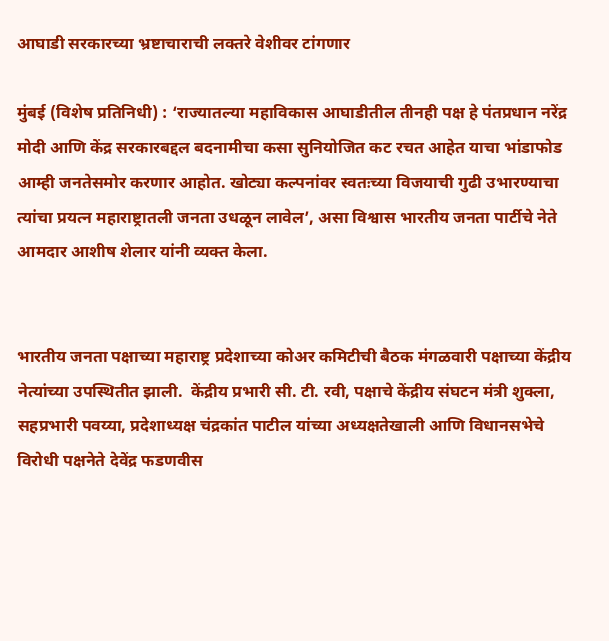आघाडी सरकारच्या भ्रष्टाचाराची लक्तरे वेशीवर टांगणार

मुंबई (विशेष प्रतिनिधी) : ‘राज्यातल्या महाविकास आघाडीतील तीनही पक्ष हे पंतप्रधान नरेंद्र मोदी आणि केंद्र सरकारबद्दल बदनामीचा कसा सुनियोजित कट रचत आहेत याचा भांडाफोड आम्ही जनतेसमोर करणार आहोत. खोट्या कल्पनांवर स्वतःच्या विजयाची गुढी उभारण्याचा त्यांचा प्रयत्न महाराष्ट्रातली जनता उधळून लावेल’, असा विश्वास भारतीय जनता पार्टीचे नेते आमदार आशीष शेलार यांनी व्यक्त केला.


भारतीय जनता पक्षाच्या महाराष्ट्र प्रदेशाच्या कोअर कमिटीची बैठक मंगळवारी पक्षाच्या केंद्रीय नेत्यांच्या उपस्थितीत झाली.  केंद्रीय प्रभारी सी. टी. रवी, पक्षाचे केंद्रीय संघटन मंत्री शुक्ला, सहप्रभारी पवय्या, प्रदेशाध्यक्ष चंद्रकांत पाटील यांच्या अध्यक्षतेखाली आणि विधानसभेचे विरोधी पक्षनेते देवेंद्र फडणवीस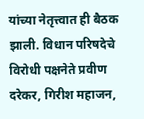यांच्या नेतृत्त्वात ही बैठक झाली. विधान परिषदेचे विरोधी पक्षनेते प्रवीण दरेकर, गिरीश महाजन,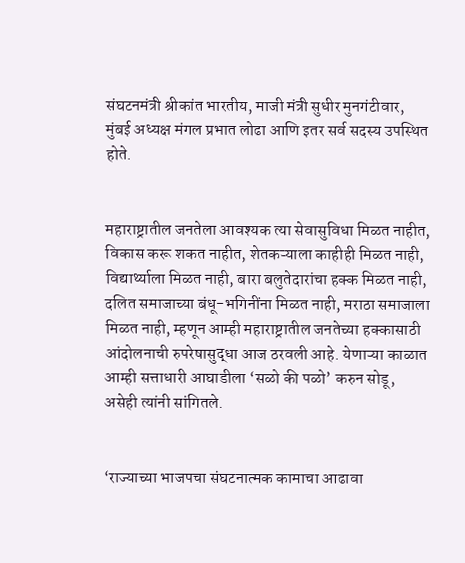संघटनमंत्री श्रीकांत भारतीय, माजी मंत्री सुधीर मुनगंटीवार, मुंबई अध्यक्ष मंगल प्रभात लोढा आणि इतर सर्व सदस्य उपस्थित होते.


महाराष्ट्रातील जनतेला आवश्यक त्या सेवासुविधा मिळत नाहीत, विकास करू शकत नाहीत, शेतकऱ्याला काहीही मिळत नाही, विद्यार्थ्याला मिळत नाही, बारा बलुतेदारांचा हक्क मिळत नाही, दलित समाजाच्या बंधू-भगिनींना मिळत नाही, मराठा समाजाला मिळत नाही, म्हणून आम्ही महाराष्ट्रातील जनतेच्या हक्कासाठी आंदोलनाची रुपरेषासुद्धा आज ठरवली आहे. येणाऱ्या काळात आम्ही सत्ताधारी आघाडीला ‘सळो की पळो’ करुन सोडू, असेही त्यांनी सांगितले.


‘राज्याच्या भाजपचा संघटनात्मक कामाचा आढावा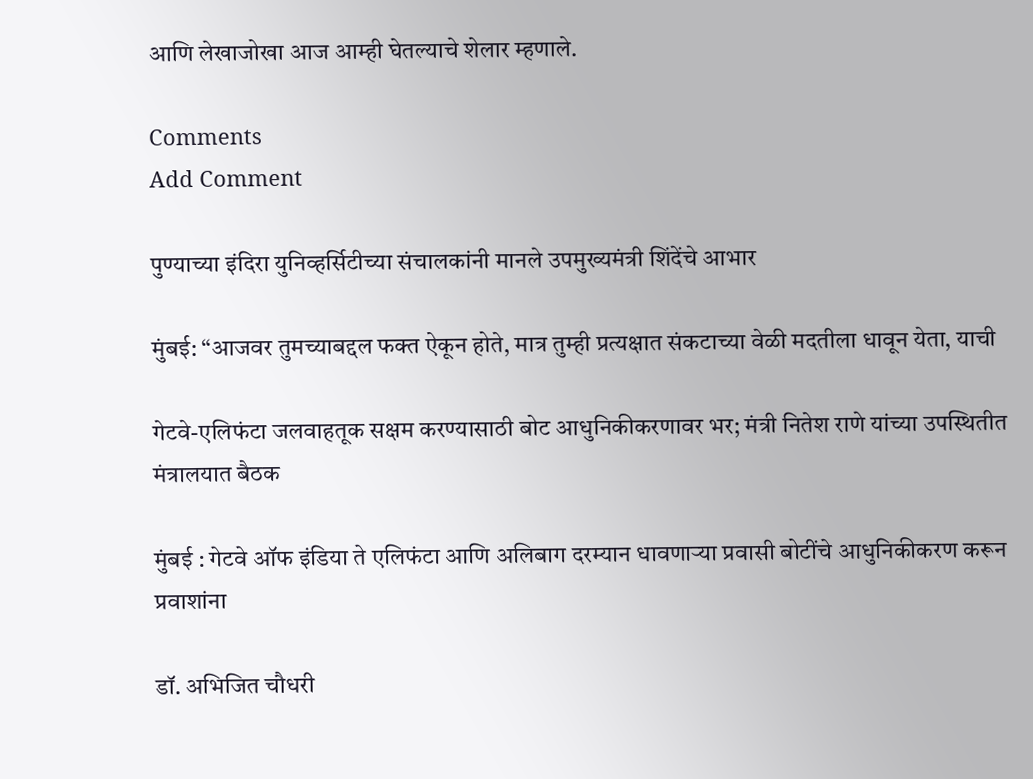आणि लेखाजोखा आज आम्ही घेतल्याचे शेलार म्हणाले.

Comments
Add Comment

पुण्याच्या इंदिरा युनिव्हर्सिटीच्या संचालकांनी मानले उपमुख्यमंत्री शिंदेंचे आभार

मुंबई: “आजवर तुमच्याबद्दल फक्त ऐकून होते, मात्र तुम्ही प्रत्यक्षात संकटाच्या वेळी मदतीला धावून येता, याची

गेटवे-एलिफंटा जलवाहतूक सक्षम करण्यासाठी बोट आधुनिकीकरणावर भर; मंत्री नितेश राणे यांच्या उपस्थितीत मंत्रालयात बैठक

मुंबई : गेटवे ऑफ इंडिया ते एलिफंटा आणि अलिबाग दरम्यान धावणाऱ्या प्रवासी बोटींचे आधुनिकीकरण करून प्रवाशांना

डॉ. अभिजित चौधरी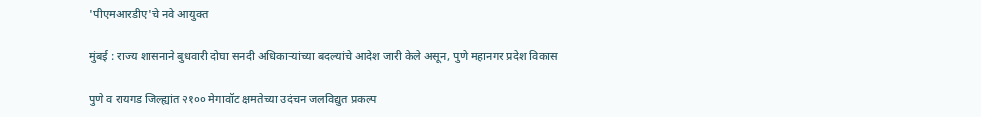'पीएमआरडीए'चे नवे आयुक्त

मुंबई : राज्य शासनाने बुधवारी दोघा सनदी अधिकाऱ्यांच्या बदल्यांचे आदेश जारी केले असून, पुणे महानगर प्रदेश विकास

पुणे व रायगड जिल्ह्यांत २१०० मेगावॉट क्षमतेच्या उदंचन जलविद्युत प्रकल्प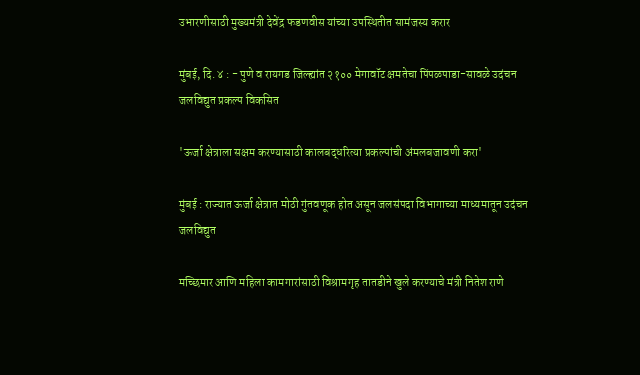उभारणीसाठी मुख्यमंत्री देवेंद्र फडणवीस यांच्या उपस्थितीत सामंजस्य करार

मुंबई, दि. ४ : - पुणे व रायगड जिल्ह्यांत २१०० मेगावॉट क्षमतेचा पिंपळपाडा-सावळे उदंचन जलविद्युत प्रकल्प विकसित

'ऊर्जा क्षेत्राला सक्षम करण्यासाठी कालबद्धरित्या प्रकल्पांची अंमलबजावणी करा'

मुंबई : राज्यात ऊर्जा क्षेत्रात मोठी गुंतवणूक होत असून जलसंपदा विभागाच्या माध्यमातून उदंचन जलविद्युत

मच्छिमार आणि महिला कामगारांसाठी विश्रामगृह तातडीने खुले करण्याचे मंत्री नितेश राणे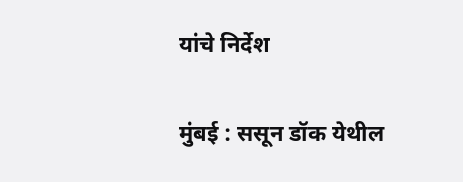यांचे निर्देश

मुंबई : ससून डॉक येथील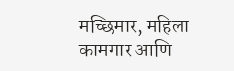मच्छिमार, महिला कामगार आणि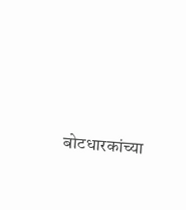बोटधारकांच्या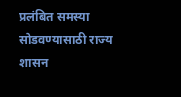प्रलंबित समस्या सोडवण्यासाठी राज्य शासन